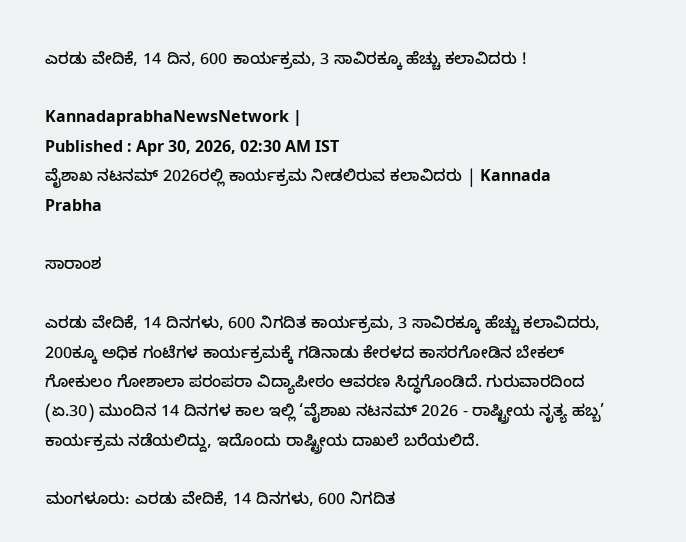ಎರಡು ವೇದಿಕೆ, 14 ದಿನ, 600 ಕಾರ್ಯಕ್ರಮ, 3 ಸಾವಿರಕ್ಕೂ ಹೆಚ್ಚು ಕಲಾವಿದರು !

KannadaprabhaNewsNetwork |
Published : Apr 30, 2026, 02:30 AM IST
ವೈಶಾಖ ನಟನಮ್ 2026ರಲ್ಲಿ ಕಾರ್ಯಕ್ರಮ ನೀಡಲಿರುವ ಕಲಾವಿದರು | Kannada Prabha

ಸಾರಾಂಶ

ಎರಡು ವೇದಿಕೆ, 14 ದಿನಗಳು, 600 ನಿಗದಿತ ಕಾರ್ಯಕ್ರಮ, 3 ಸಾವಿರಕ್ಕೂ ಹೆಚ್ಚು ಕಲಾವಿದರು, 200ಕ್ಕೂ ಅಧಿಕ ಗಂಟೆಗಳ ಕಾರ್ಯಕ್ರಮಕ್ಕೆ ಗಡಿನಾಡು ಕೇರಳದ ಕಾಸರಗೋಡಿನ ಬೇಕಲ್ ಗೋಕುಲಂ ಗೋಶಾಲಾ ಪರಂಪರಾ ವಿದ್ಯಾಪೀಠಂ ಆವರಣ ಸಿದ್ಧಗೊಂಡಿದೆ. ಗುರುವಾರದಿಂದ (ಏ.30) ಮುಂದಿನ 14 ದಿನಗಳ ಕಾಲ ಇಲ್ಲಿ ‘ವೈಶಾಖ ನಟನಮ್ 2026 - ರಾಷ್ಟ್ರೀಯ ನೃತ್ಯ ಹಬ್ಬ’ ಕಾರ್ಯಕ್ರಮ ನಡೆಯಲಿದ್ದು, ಇದೊಂದು ರಾಷ್ಟ್ರೀಯ ದಾಖಲೆ ಬರೆಯಲಿದೆ.

ಮಂಗಳೂರು: ಎರಡು ವೇದಿಕೆ, 14 ದಿನಗಳು, 600 ನಿಗದಿತ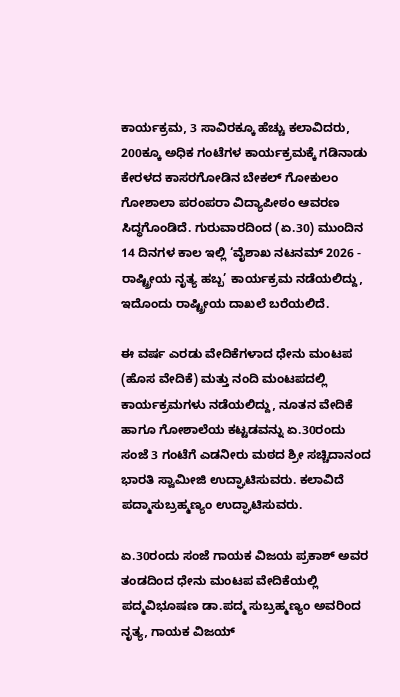ಕಾರ್ಯಕ್ರಮ, 3 ಸಾವಿರಕ್ಕೂ ಹೆಚ್ಚು ಕಲಾವಿದರು, 200ಕ್ಕೂ ಅಧಿಕ ಗಂಟೆಗಳ ಕಾರ್ಯಕ್ರಮಕ್ಕೆ ಗಡಿನಾಡು ಕೇರಳದ ಕಾಸರಗೋಡಿನ ಬೇಕಲ್ ಗೋಕುಲಂ ಗೋಶಾಲಾ ಪರಂಪರಾ ವಿದ್ಯಾಪೀಠಂ ಆವರಣ ಸಿದ್ಧಗೊಂಡಿದೆ. ಗುರುವಾರದಿಂದ (ಏ.30) ಮುಂದಿನ 14 ದಿನಗಳ ಕಾಲ ಇಲ್ಲಿ ‘ವೈಶಾಖ ನಟನಮ್ 2026 - ರಾಷ್ಟ್ರೀಯ ನೃತ್ಯ ಹಬ್ಬ’ ಕಾರ್ಯಕ್ರಮ ನಡೆಯಲಿದ್ದು, ಇದೊಂದು ರಾಷ್ಟ್ರೀಯ ದಾಖಲೆ ಬರೆಯಲಿದೆ.

ಈ ವರ್ಷ ಎರಡು ವೇದಿಕೆಗಳಾದ ಧೇನು ಮಂಟಪ (ಹೊಸ ವೇದಿಕೆ) ಮತ್ತು ನಂದಿ ಮಂಟಪದಲ್ಲಿ ಕಾರ್ಯಕ್ರಮಗಳು ನಡೆಯಲಿದ್ದು, ನೂತನ ವೇದಿಕೆ ಹಾಗೂ ಗೋಶಾಲೆಯ ಕಟ್ಟಡವನ್ನು ಏ.30ರಂದು ಸಂಜೆ 3 ಗಂಟೆಗೆ ಎಡನೀರು ಮಠದ ಶ್ರೀ ಸಚ್ಚಿದಾನಂದ ಭಾರತಿ ಸ್ವಾಮೀಜಿ ಉದ್ಘಾಟಿಸುವರು. ಕಲಾವಿದೆ ಪದ್ಮಾಸುಬ್ರಹ್ಮಣ್ಯಂ ಉದ್ಘಾಟಿಸುವರು.

ಏ.30ರಂದು ಸಂಜೆ ಗಾಯಕ ವಿಜಯ ಪ್ರಕಾಶ್ ಅವರ ತಂಡದಿಂದ ಧೇನು ಮಂಟಪ ವೇದಿಕೆಯಲ್ಲಿ ಪದ್ಮವಿಭೂಷಣ ಡಾ.ಪದ್ಮ ಸುಬ್ರಹ್ಮಣ್ಯಂ ಅವರಿಂದ ನೃತ್ಯ, ಗಾಯಕ ವಿಜಯ್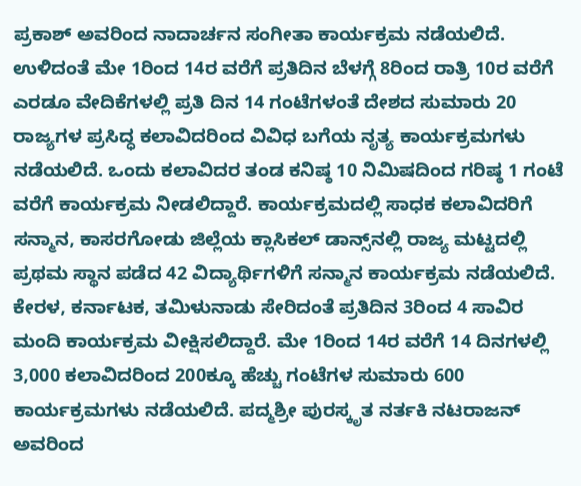ಪ್ರಕಾಶ್ ಅವರಿಂದ ನಾದಾರ್ಚನ ಸಂಗೀತಾ ಕಾರ್ಯಕ್ರಮ ನಡೆಯಲಿದೆ. ಉಳಿದಂತೆ ಮೇ 1ರಿಂದ 14ರ ವರೆಗೆ ಪ್ರತಿದಿನ ಬೆಳಗ್ಗೆ 8ರಿಂದ ರಾತ್ರಿ 10ರ ವರೆಗೆ ಎರಡೂ ವೇದಿಕೆಗಳಲ್ಲಿ ಪ್ರತಿ ದಿನ 14 ಗಂಟೆಗಳಂತೆ ದೇಶದ ಸುಮಾರು 20 ರಾಜ್ಯಗಳ ಪ್ರಸಿದ್ಧ ಕಲಾವಿದರಿಂದ ವಿವಿಧ ಬಗೆಯ ನೃತ್ಯ ಕಾರ್ಯಕ್ರಮಗಳು ನಡೆಯಲಿದೆ. ಒಂದು ಕಲಾವಿದರ ತಂಡ ಕನಿಷ್ಠ 10 ನಿಮಿಷದಿಂದ ಗರಿಷ್ಠ 1 ಗಂಟೆ ವರೆಗೆ ಕಾರ್ಯಕ್ರಮ ನೀಡಲಿದ್ದಾರೆ. ಕಾರ್ಯಕ್ರಮದಲ್ಲಿ ಸಾಧಕ ಕಲಾವಿದರಿಗೆ ಸನ್ಮಾನ, ಕಾಸರಗೋಡು ಜಿಲ್ಲೆಯ ಕ್ಲಾಸಿಕಲ್ ಡಾನ್ಸ್‌ನಲ್ಲಿ ರಾಜ್ಯ ಮಟ್ಟದಲ್ಲಿ ಪ್ರಥಮ ಸ್ಥಾನ ಪಡೆದ 42 ವಿದ್ಯಾರ್ಥಿಗಳಿಗೆ ಸನ್ಮಾನ ಕಾರ್ಯಕ್ರಮ ನಡೆಯಲಿದೆ. ಕೇರಳ, ಕರ್ನಾಟಕ, ತಮಿಳುನಾಡು ಸೇರಿದಂತೆ ಪ್ರತಿದಿನ 3ರಿಂದ 4 ಸಾವಿರ ಮಂದಿ ಕಾರ್ಯಕ್ರಮ ವೀಕ್ಷಿಸಲಿದ್ದಾರೆ. ಮೇ 1ರಿಂದ 14ರ ವರೆಗೆ 14 ದಿನಗಳಲ್ಲಿ 3,000 ಕಲಾವಿದರಿಂದ 200ಕ್ಕೂ ಹೆಚ್ಚು ಗಂಟೆಗಳ ಸುಮಾರು 600 ಕಾರ್ಯಕ್ರಮಗಳು ನಡೆಯಲಿದೆ. ಪದ್ಮಶ್ರೀ ಪುರಸ್ಕೃತ ನರ್ತಕಿ ನಟರಾಜನ್ ಅವರಿಂದ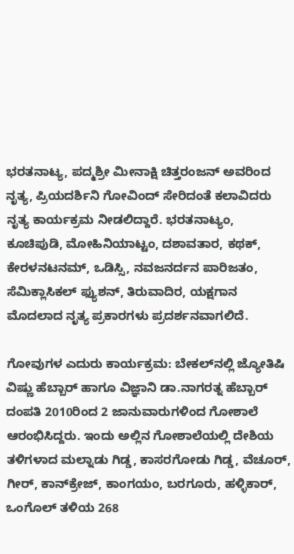ಭರತನಾಟ್ಯ, ಪದ್ಮಶ್ರೀ ಮೀನಾಕ್ಷಿ ಚಿತ್ತರಂಜನ್ ಅವರಿಂದ ನೃತ್ಯ, ಪ್ರಿಯದರ್ಶಿನಿ ಗೋವಿಂದ್ ಸೇರಿದಂತೆ ಕಲಾವಿದರು ನೃತ್ಯ ಕಾರ್ಯಕ್ರಮ ನೀಡಲಿದ್ದಾರೆ. ಭರತನಾಟ್ಯಂ, ಕೂಚಿಪುಡಿ, ಮೋಹಿನಿಯಾಟ್ಟಂ, ದಶಾವತಾರ, ಕಥಕ್, ಕೇರಳನಟನಮ್, ಒಡಿಸ್ಸಿ, ನವಜನರ್ದನ ಪಾರಿಜತಂ, ಸೆಮಿಕ್ಲಾಸಿಕಲ್ ಫ್ಯುಶನ್, ತಿರುವಾದಿರ, ಯಕ್ಷಗಾನ ಮೊದಲಾದ ನೃತ್ಯ ಪ್ರಕಾರಗಳು ಪ್ರದರ್ಶನವಾಗಲಿದೆ.

ಗೋವುಗಳ ಎದುರು ಕಾರ್ಯಕ್ರಮ: ಬೇಕಲ್‌ನಲ್ಲಿ ಜ್ಯೋತಿಷಿ ವಿಷ್ಣು ಹೆಬ್ಬಾರ್ ಹಾಗೂ ವಿಜ್ಞಾನಿ ಡಾ.ನಾಗರತ್ನ ಹೆಬ್ಬಾರ್ ದಂಪತಿ 2010ರಿಂದ 2 ಜಾನುವಾರುಗಳಿಂದ ಗೋಶಾಲೆ ಆರಂಭಿಸಿದ್ದರು. ಇಂದು ಅಲ್ಲಿನ ಗೋಶಾಲೆಯಲ್ಲಿ ದೇಶಿಯ ತಳಿಗಳಾದ ಮಲ್ನಾಡು ಗಿಡ್ಡ, ಕಾಸರಗೋಡು ಗಿಡ್ಡ, ವೆಚೂರ್, ಗೀರ್, ಕಾನ್‌ಕ್ರೇಜ್, ಕಾಂಗಯಂ, ಬರಗೂರು, ಹಳ್ಳಿಕಾರ್, ಒಂಗೊಲ್ ತಳಿಯ 268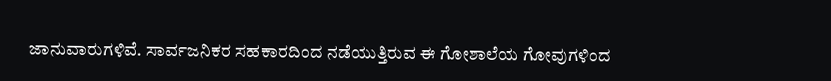ಜಾನುವಾರುಗಳಿವೆ. ಸಾರ್ವಜನಿಕರ ಸಹಕಾರದಿಂದ ನಡೆಯುತ್ತಿರುವ ಈ ಗೋಶಾಲೆಯ ಗೋವುಗಳಿಂದ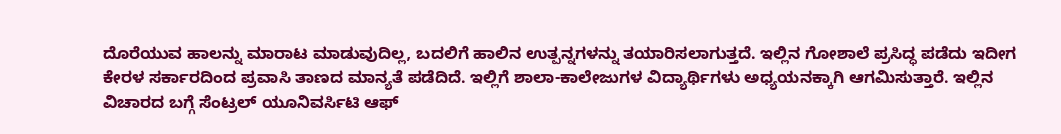ದೊರೆಯುವ ಹಾಲನ್ನು ಮಾರಾಟ ಮಾಡುವುದಿಲ್ಲ, ಬದಲಿಗೆ ಹಾಲಿನ ಉತ್ಪನ್ನಗಳನ್ನು ತಯಾರಿಸಲಾಗುತ್ತದೆ. ಇಲ್ಲಿನ ಗೋಶಾಲೆ ಪ್ರಸಿದ್ಧ ಪಡೆದು ಇದೀಗ ಕೇರಳ ಸರ್ಕಾರದಿಂದ ಪ್ರವಾಸಿ ತಾಣದ ಮಾನ್ಯತೆ ಪಡೆದಿದೆ. ಇಲ್ಲಿಗೆ ಶಾಲಾ-ಕಾಲೇಜುಗಳ ವಿದ್ಯಾರ್ಥಿಗಳು ಅಧ್ಯಯನಕ್ಕಾಗಿ ಆಗಮಿಸುತ್ತಾರೆ. ಇಲ್ಲಿನ ವಿಚಾರದ ಬಗ್ಗೆ ಸೆಂಟ್ರಲ್ ಯೂನಿವರ್ಸಿಟಿ ಆಫ್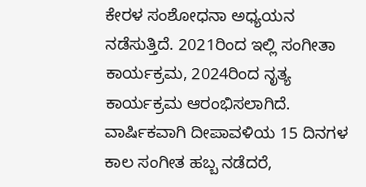ಕೇರಳ ಸಂಶೋಧನಾ ಅಧ್ಯಯನ ನಡೆಸುತ್ತಿದೆ. 2021ರಿಂದ ಇಲ್ಲಿ ಸಂಗೀತಾ ಕಾರ್ಯಕ್ರಮ, 2024ರಿಂದ ನೃತ್ಯ ಕಾರ್ಯಕ್ರಮ ಆರಂಭಿಸಲಾಗಿದೆ. ವಾರ್ಷಿಕವಾಗಿ ದೀಪಾವಳಿಯ 15 ದಿನಗಳ ಕಾಲ ಸಂಗೀತ ಹಬ್ಬ ನಡೆದರೆ,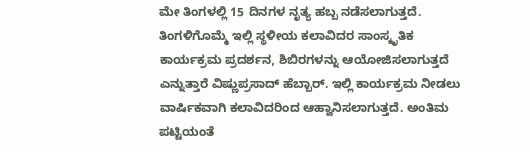ಮೇ ತಿಂಗಳಲ್ಲಿ 15 ದಿನಗಳ ನೃತ್ಯ ಹಬ್ಬ ನಡೆಸಲಾಗುತ್ತದೆ. ತಿಂಗಳಿಗೊಮ್ಮೆ ಇಲ್ಲಿ ಸ್ಥಳೀಯ ಕಲಾವಿದರ ಸಾಂಸ್ಕೃತಿಕ ಕಾರ್ಯಕ್ರಮ ಪ್ರದರ್ಶನ, ಶಿಬಿರಗಳನ್ನು ಆಯೋಜಿಸಲಾಗುತ್ತದೆ ಎನ್ನುತ್ತಾರೆ ವಿಷ್ಣುಪ್ರಸಾದ್ ಹೆಬ್ಬಾರ್. ಇಲ್ಲಿ ಕಾರ್ಯಕ್ರಮ ನೀಡಲು ವಾರ್ಷಿಕವಾಗಿ ಕಲಾವಿದರಿಂದ ಆಹ್ವಾನಿಸಲಾಗುತ್ತದೆ. ಅಂತಿಮ ಪಟ್ಟಿಯಂತೆ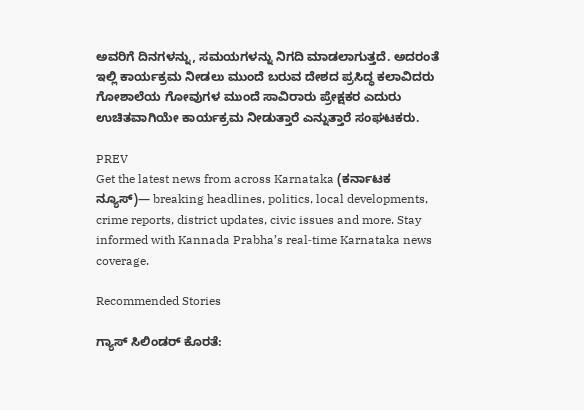ಅವರಿಗೆ ದಿನಗಳನ್ನು, ಸಮಯಗಳನ್ನು ನಿಗದಿ ಮಾಡಲಾಗುತ್ತದೆ. ಅದರಂತೆ ಇಲ್ಲಿ ಕಾರ್ಯಕ್ರಮ ನೀಡಲು ಮುಂದೆ ಬರುವ ದೇಶದ ಪ್ರಸಿದ್ಧ ಕಲಾವಿದರು ಗೋಶಾಲೆಯ ಗೋವುಗಳ ಮುಂದೆ ಸಾವಿರಾರು ಪ್ರೇಕ್ಷಕರ ಎದುರು ಉಚಿತವಾಗಿಯೇ ಕಾರ್ಯಕ್ರಮ ನೀಡುತ್ತಾರೆ ಎನ್ನುತ್ತಾರೆ ಸಂಘಟಕರು.

PREV
Get the latest news from across Karnataka (ಕರ್ನಾಟಕ ನ್ಯೂಸ್)— breaking headlines, politics, local developments, crime reports, district updates, civic issues and more. Stay informed with Kannada Prabha’s real‑time Karnataka news coverage.

Recommended Stories

ಗ್ಯಾಸ್‌ ಸಿಲಿಂಡರ್‌ ಕೊರತೆ: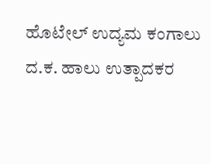ಹೊಟೇಲ್ ಉದ್ಯಮ ಕಂಗಾಲು
ದ.ಕ. ಹಾಲು ಉತ್ಪಾದಕರ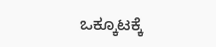ಒಕ್ಕೂಟಕ್ಕೆ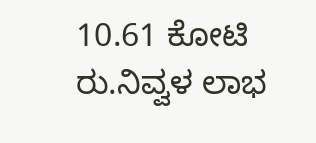10.61 ಕೋಟಿ ರು.ನಿವ್ವಳ ಲಾಭ